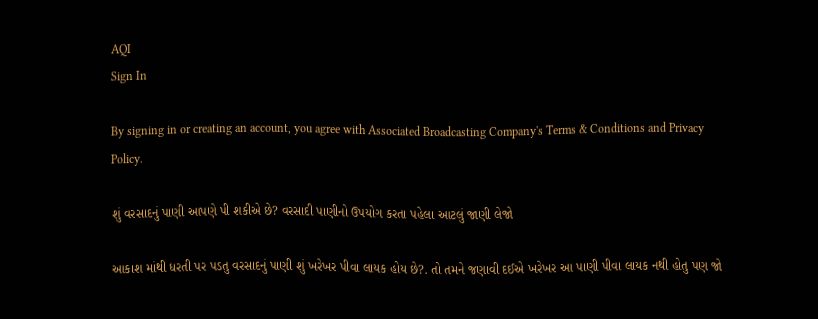AQI
Sign In

By signing in or creating an account, you agree with Associated Broadcasting Company's Terms & Conditions and Privacy Policy.

શું વરસાદનું પાણી આપણે પી શકીએ છે? વરસાદી પાણીનો ઉપયોગ કરતા પહેલા આટલું જાણી લેજો

આકાશ માંથી ધરતી પર પડતુ વરસાદનું પાણી શું ખરેખર પીવા લાયક હોય છે?. તો તમને જણાવી દઈએ ખરેખર આ પાણી પીવા લાયક નથી હોતુ પણ જો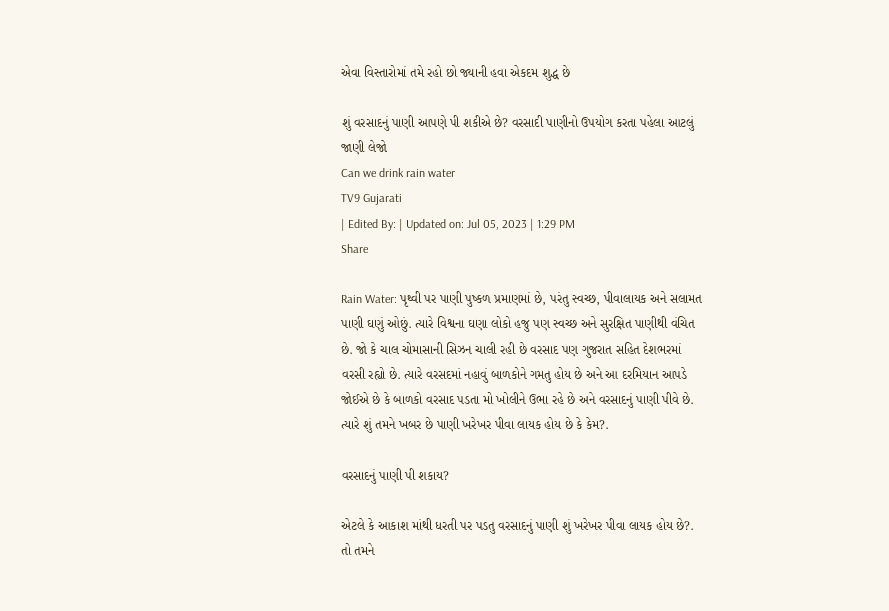એવા વિસ્તારોમાં તમે રહો છો જ્યાની હવા એકદમ શુદ્ધ છે

શું વરસાદનું પાણી આપણે પી શકીએ છે? વરસાદી પાણીનો ઉપયોગ કરતા પહેલા આટલું જાણી લેજો
Can we drink rain water
TV9 Gujarati
| Edited By: | Updated on: Jul 05, 2023 | 1:29 PM
Share

Rain Water: પૃથ્વી પર પાણી પુષ્કળ પ્રમાણમાં છે, પરંતુ સ્વચ્છ, પીવાલાયક અને સલામત પાણી ઘણું ઓછું. ત્યારે વિશ્વના ઘણા લોકો હજુ પણ સ્વચ્છ અને સુરક્ષિત પાણીથી વંચિત છે. જો કે ચાલ ચોમાસાની સિઝન ચાલી રહી છે વરસાદ પણ ગુજરાત સહિત દેશભરમાં વરસી રહ્યો છે. ત્યારે વરસદમાં નહાવું બાળકોને ગમતુ હોય છે અને આ દરમિયાન આપડે જોઈએ છે કે બાળકો વરસાદ પડતા મો ખોલીને ઉભા રહે છે અને વરસાદનું પાણી પીવે છે. ત્યારે શું તમને ખબર છે પાણી ખરેખર પીવા લાયક હોય છે કે કેમ?.

વરસાદનું પાણી પી શકાય?

એટલે કે આકાશ માંથી ધરતી પર પડતુ વરસાદનું પાણી શું ખરેખર પીવા લાયક હોય છે?. તો તમને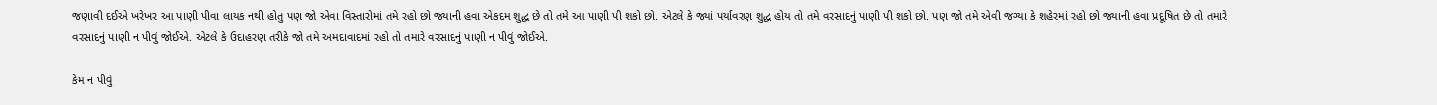જણાવી દઈએ ખરેખર આ પાણી પીવા લાયક નથી હોતુ પણ જો એવા વિસ્તારોમાં તમે રહો છો જ્યાની હવા એકદમ શુદ્ધ છે તો તમે આ પાણી પી શકો છો. એટલે કે જ્યાં પર્યાવરણ શુદ્ધ હોય તો તમે વરસાદનું પાણી પી શકો છો. પણ જો તમે એવી જગ્યા કે શહેરમાં રહો છો જ્યાની હવા પ્રદૂષિત છે તો તમારે વરસાદનું પાણી ન પીવું જોઈએ. એટલે કે ઉદાહરણ તરીકે જો તમે અમદાવાદમાં રહો તો તમારે વરસાદનું પાણી ન પીવું જોઈએ.

કેમ ન પીવું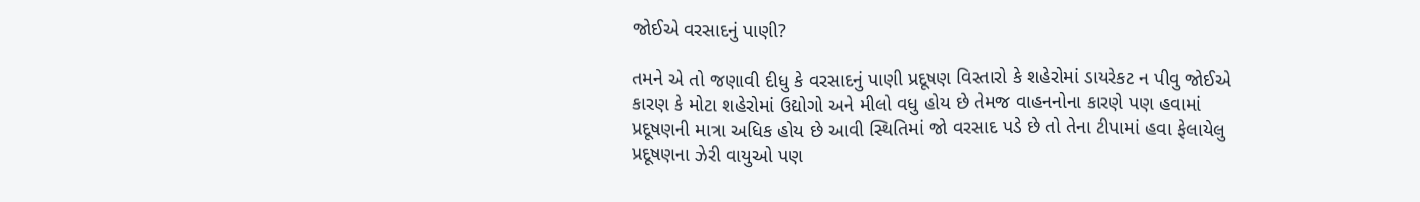જોઈએ વરસાદનું પાણી?

તમને એ તો જણાવી દીધુ કે વરસાદનું પાણી પ્રદૂષણ વિસ્તારો કે શહેરોમાં ડાયરેકટ ન પીવુ જોઈએ કારણ કે મોટા શહેરોમાં ઉદ્યોગો અને મીલો વધુ હોય છે તેમજ વાહનનોના કારણે પણ હવામાં પ્રદૂષણની માત્રા અધિક હોય છે આવી સ્થિતિમાં જો વરસાદ પડે છે તો તેના ટીપામાં હવા ફેલાયેલુ પ્રદૂષણના ઝેરી વાયુઓ પણ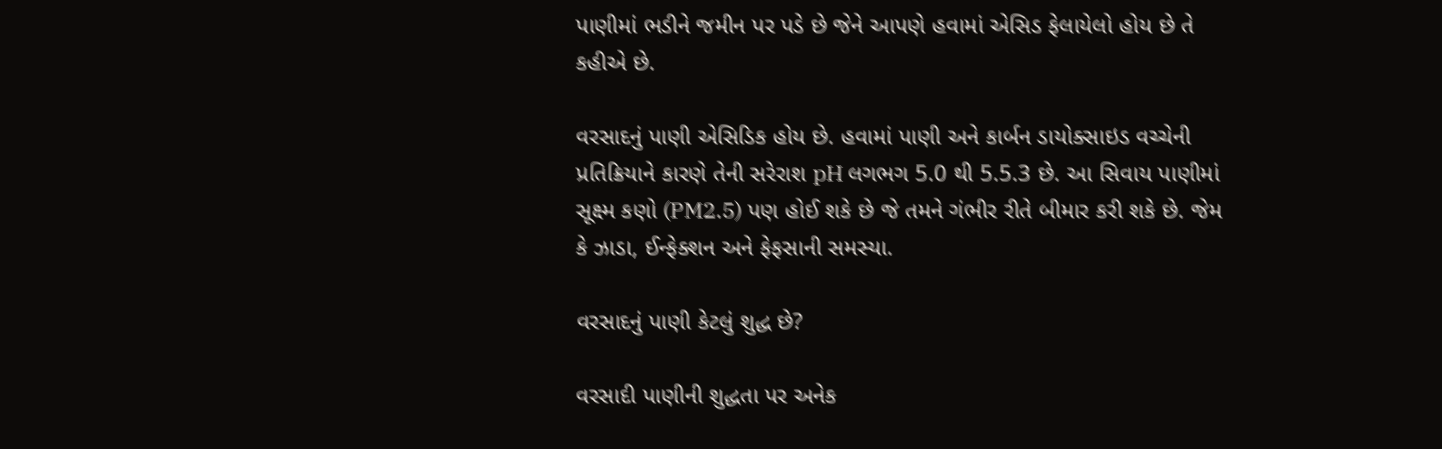પાણીમાં ભડીને જમીન પર પડે છે જેને આપણે હવામાં એસિડ ફેલાયેલો હોય છે તે કહીએ છે.

વરસાદનું પાણી એસિડિક હોય છે. હવામાં પાણી અને કાર્બન ડાયોક્સાઇડ વચ્ચેની પ્રતિક્રિયાને કારણે તેની સરેરાશ pH લગભગ 5.0 થી 5.5.3 છે. આ સિવાય પાણીમાં સૂક્ષ્મ કણો (PM2.5) પણ હોઈ શકે છે જે તમને ગંભીર રીતે બીમાર કરી શકે છે. જેમ કે ઝાડા, ઈન્ફેક્શન અને ફેફસાની સમસ્યા.

વરસાદનું પાણી કેટલું શુદ્ધ છે?

વરસાદી પાણીની શુદ્ધતા પર અનેક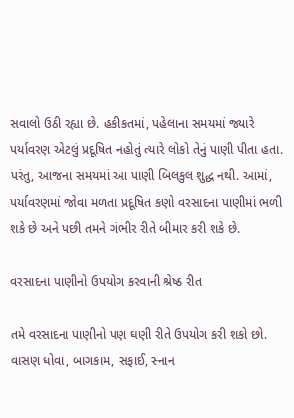સવાલો ઉઠી રહ્યા છે. હકીકતમાં, પહેલાના સમયમાં જ્યારે પર્યાવરણ એટલું પ્રદૂષિત નહોતું ત્યારે લોકો તેનું પાણી પીતા હતા. પરંતુ, આજના સમયમાં આ પાણી બિલકુલ શુદ્ધ નથી. આમાં, પર્યાવરણમાં જોવા મળતા પ્રદૂષિત કણો વરસાદના પાણીમાં ભળી શકે છે અને પછી તમને ગંભીર રીતે બીમાર કરી શકે છે.

વરસાદના પાણીનો ઉપયોગ કરવાની શ્રેષ્ઠ રીત

તમે વરસાદના પાણીનો પણ ઘણી રીતે ઉપયોગ કરી શકો છો. વાસણ ધોવા, બાગકામ, સફાઈ, સ્નાન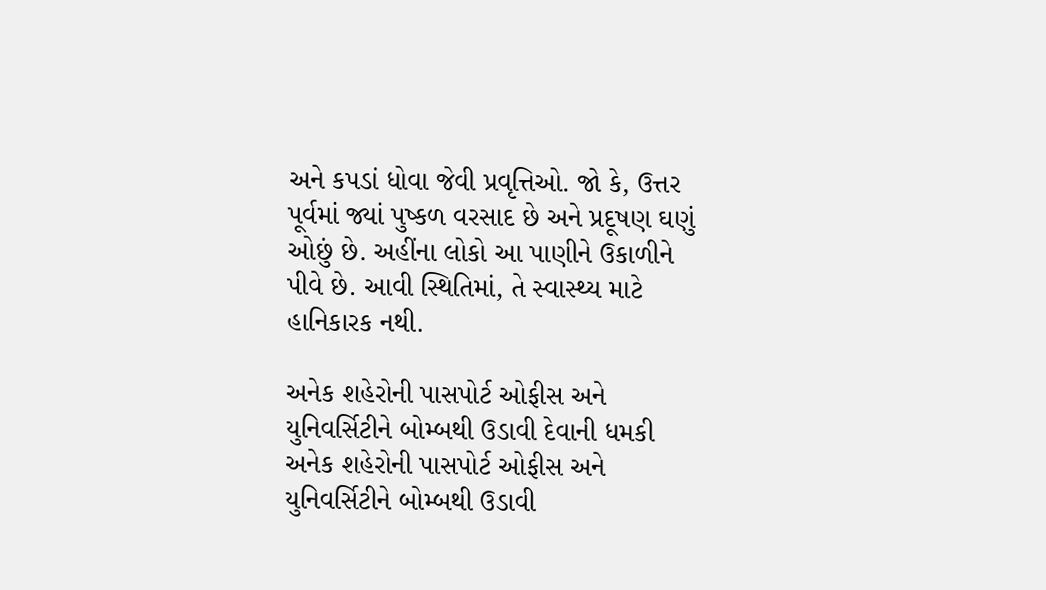અને કપડાં ધોવા જેવી પ્રવૃત્તિઓ. જો કે, ઉત્તર પૂર્વમાં જ્યાં પુષ્કળ વરસાદ છે અને પ્રદૂષણ ઘણું ઓછું છે. અહીંના લોકો આ પાણીને ઉકાળીને પીવે છે. આવી સ્થિતિમાં, તે સ્વાસ્થ્ય માટે હાનિકારક નથી.

અનેક શહેરોની પાસપોર્ટ ઓફીસ અને યુનિવર્સિટીને બોમ્બથી ઉડાવી દેવાની ધમકી
અનેક શહેરોની પાસપોર્ટ ઓફીસ અને યુનિવર્સિટીને બોમ્બથી ઉડાવી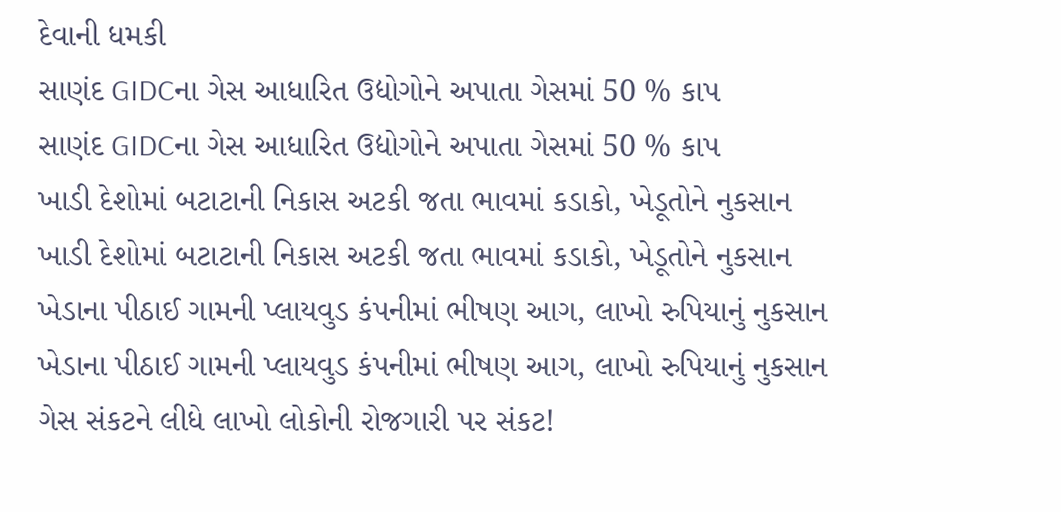દેવાની ધમકી
સાણંદ GIDCના ગેસ આધારિત ઉદ્યોગોને અપાતા ગેસમાં 50 % કાપ
સાણંદ GIDCના ગેસ આધારિત ઉદ્યોગોને અપાતા ગેસમાં 50 % કાપ
ખાડી દેશોમાં બટાટાની નિકાસ અટકી જતા ભાવમાં કડાકો, ખેડૂતોને નુકસાન
ખાડી દેશોમાં બટાટાની નિકાસ અટકી જતા ભાવમાં કડાકો, ખેડૂતોને નુકસાન
ખેડાના પીઠાઈ ગામની પ્લાયવુડ કંપનીમાં ભીષણ આગ, લાખો રુપિયાનું નુકસાન
ખેડાના પીઠાઈ ગામની પ્લાયવુડ કંપનીમાં ભીષણ આગ, લાખો રુપિયાનું નુકસાન
ગેસ સંકટને લીધે લાખો લોકોની રોજગારી પર સંકટ!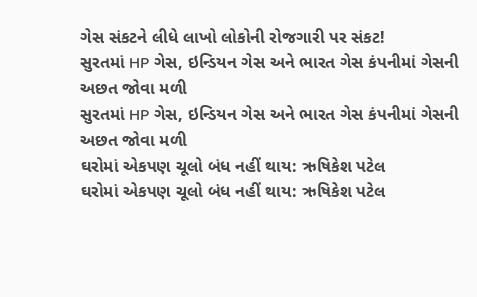ગેસ સંકટને લીધે લાખો લોકોની રોજગારી પર સંકટ!
સુરતમાં HP ગેસ, ઇન્ડિયન ગેસ અને ભારત ગેસ કંપનીમાં ગેસની અછત જોવા મળી
સુરતમાં HP ગેસ, ઇન્ડિયન ગેસ અને ભારત ગેસ કંપનીમાં ગેસની અછત જોવા મળી
ઘરોમાં એકપણ ચૂલો બંધ નહીં થાય: ઋષિકેશ પટેલ
ઘરોમાં એકપણ ચૂલો બંધ નહીં થાય: ઋષિકેશ પટેલ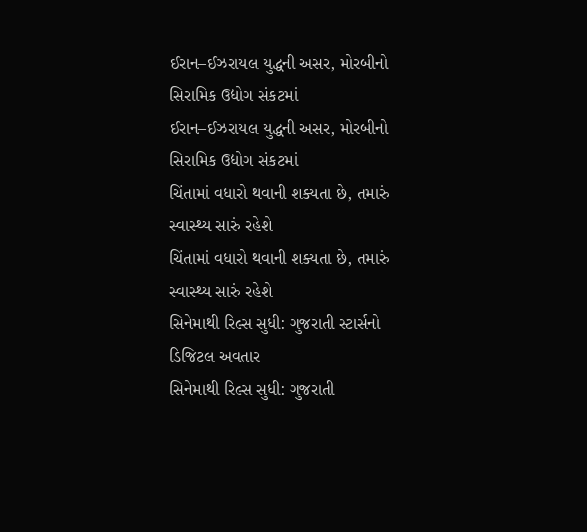ઈરાન–ઈઝરાયલ યુદ્ધની અસર, મોરબીનો સિરામિક ઉદ્યોગ સંકટમાં
ઈરાન–ઈઝરાયલ યુદ્ધની અસર, મોરબીનો સિરામિક ઉદ્યોગ સંકટમાં
ચિંતામાં વધારો થવાની શક્યતા છે, તમારું સ્વાસ્થ્ય સારું રહેશે
ચિંતામાં વધારો થવાની શક્યતા છે, તમારું સ્વાસ્થ્ય સારું રહેશે
સિનેમાથી રિલ્સ સુધી: ગુજરાતી સ્ટાર્સનો ડિજિટલ અવતાર
સિનેમાથી રિલ્સ સુધી: ગુજરાતી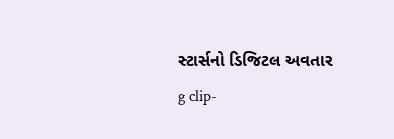સ્ટાર્સનો ડિજિટલ અવતાર
g clip-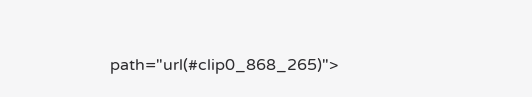path="url(#clip0_868_265)">